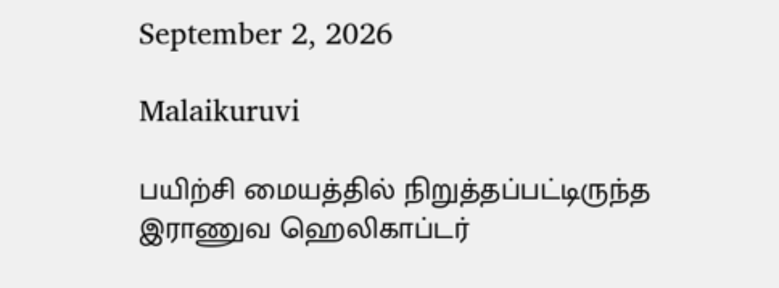September 2, 2026

Malaikuruvi

பயிற்சி மையத்தில் நிறுத்தப்பட்டிருந்த இராணுவ ஹெலிகாப்டர்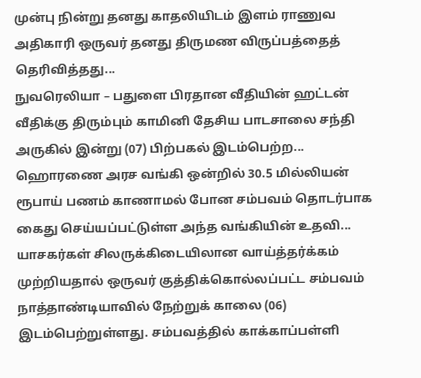முன்பு நின்று தனது காதலியிடம் இளம் ராணுவ அதிகாரி ஒருவர் தனது திருமண விருப்பத்தைத் தெரிவித்தது...
நுவரெலியா – பதுளை பிரதான வீதியின் ஹட்டன் வீதிக்கு திரும்பும் காமினி தேசிய பாடசாலை சந்தி அருகில் இன்று (07) பிற்பகல் இடம்பெற்ற...
ஹொரணை அரச வங்கி ஒன்றில் 30.5 மில்லியன் ரூபாய் பணம் காணாமல் போன சம்பவம் தொடர்பாக கைது செய்யப்பட்டுள்ள அந்த வங்கியின் உதவி...
யாசகர்கள் சிலருக்கிடையிலான வாய்த்தர்க்கம் முற்றியதால் ஒருவர் குத்திக்கொல்லப்பட்ட சம்பவம் நாத்தாண்டியாவில் நேற்றுக் காலை (06) இடம்பெற்றுள்ளது. சம்பவத்தில் காக்காப்பள்ளி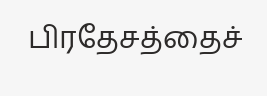பிரதேசத்தைச்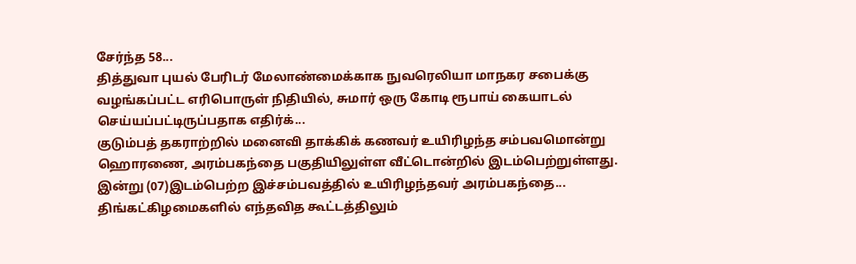சேர்ந்த 58...
தித்துவா புயல் பேரிடர் மேலாண்மைக்காக நுவரெலியா மாநகர சபைக்கு வழங்கப்பட்ட எரிபொருள் நிதியில், சுமார் ஒரு கோடி ரூபாய் கையாடல் செய்யப்பட்டிருப்பதாக எதிர்க்...
குடும்பத் தகராற்றில் மனைவி தாக்கிக் கணவர் உயிரிழந்த சம்பவமொன்று ஹொரணை, அரம்பகந்தை பகுதியிலுள்ள வீட்டொன்றில் இடம்பெற்றுள்ளது. இன்று (07)இடம்பெற்ற இச்சம்பவத்தில் உயிரிழந்தவர் அரம்பகந்தை...
திங்கட்கிழமைகளில் எந்தவித கூட்டத்திலும்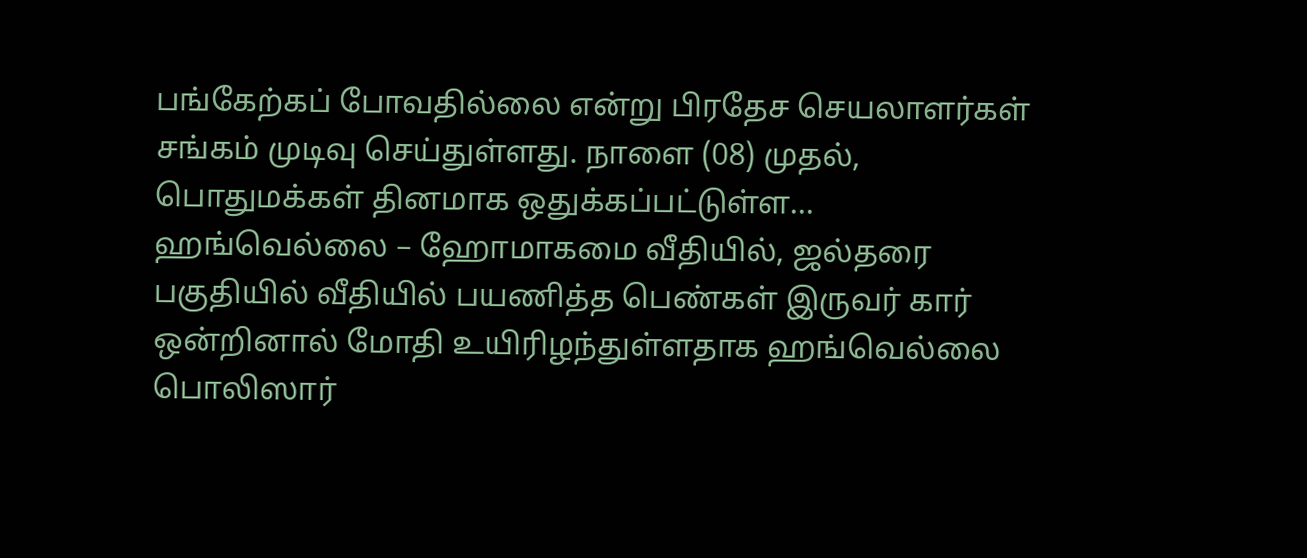பங்கேற்கப் போவதில்லை என்று பிரதேச செயலாளர்கள் சங்கம் முடிவு செய்துள்ளது. நாளை (08) முதல், பொதுமக்கள் தினமாக ஒதுக்கப்பட்டுள்ள...
ஹங்வெல்லை – ஹோமாகமை வீதியில், ஜல்தரை பகுதியில் வீதியில் பயணித்த பெண்கள் இருவர் கார் ஒன்றினால் மோதி உயிரிழந்துள்ளதாக ஹங்வெல்லை பொலிஸார்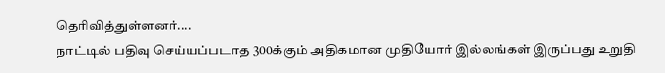தெரிவித்துள்ளனர்....
நாட்டில் பதிவு செய்யப்படாத 300க்கும் அதிகமான முதியோர் இல்லங்கள் இருப்பது உறுதி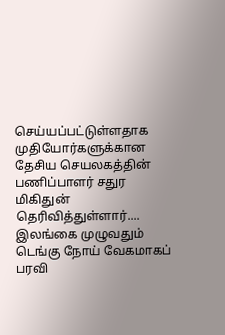செய்யப்பட்டுள்ளதாக முதியோர்களுக்கான தேசிய செயலகத்தின் பணிப்பாளர் சதுர மிகிதுன் தெரிவித்துள்ளார்....
இலங்கை முழுவதும் டெங்கு நோய் வேகமாகப் பரவி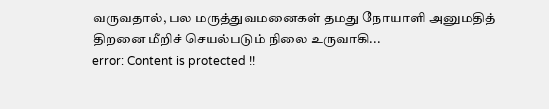வருவதால், பல மருத்துவமனைகள் தமது நோயாளி அனுமதித் திறனை மீறிச் செயல்படும் நிலை உருவாகி...
error: Content is protected !!